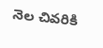నెల చివరికి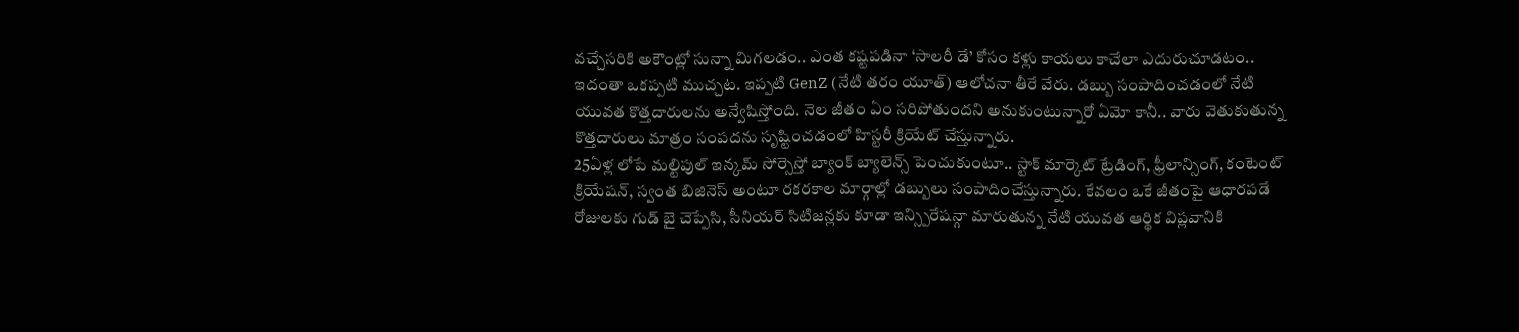వచ్చేసరికి అకౌంట్లో సున్నా మిగలడం.. ఎంత కష్టపడినా ‘సాలరీ డే’ కోసం కళ్లు కాయలు కాచేలా ఎదురుచూడటం.. ఇదంతా ఒకప్పటి ముచ్చట. ఇప్పటి GenZ (నేటి తరం యూత్) ఆలోచనా తీరే వేరు. డబ్బు సంపాదించడంలో నేటి యువత కొత్తదారులను అన్వేషిస్తోంది. నెల జీతం ఏం సరిపోతుందని అనుకుంటున్నారో ఏమో కానీ.. వారు వెతుకుతున్న కొత్తదారులు మాత్రం సంపదను సృష్టించడంలో హిస్టరీ క్రియేట్ చేస్తున్నారు.
25ఏళ్ల లోపే మల్టిపుల్ ఇన్కమ్ సోర్సెస్తో బ్యాంక్ బ్యాలెన్స్ పెంచుకుంటూ.. స్టాక్ మార్కెట్ ట్రేడింగ్, ఫ్రీలాన్సింగ్, కంటెంట్ క్రియేషన్, స్వంత బిజినెస్ అంటూ రకరకాల మార్గాల్లో డబ్బులు సంపాదించేస్తున్నారు. కేవలం ఒకే జీతంపై ఆధారపడే రోజులకు గుడ్ బై చెప్పేసి, సీనియర్ సిటిజన్లకు కూడా ఇన్స్పిరేషన్గా మారుతున్న నేటి యువత ఆర్థిక విప్లవానికి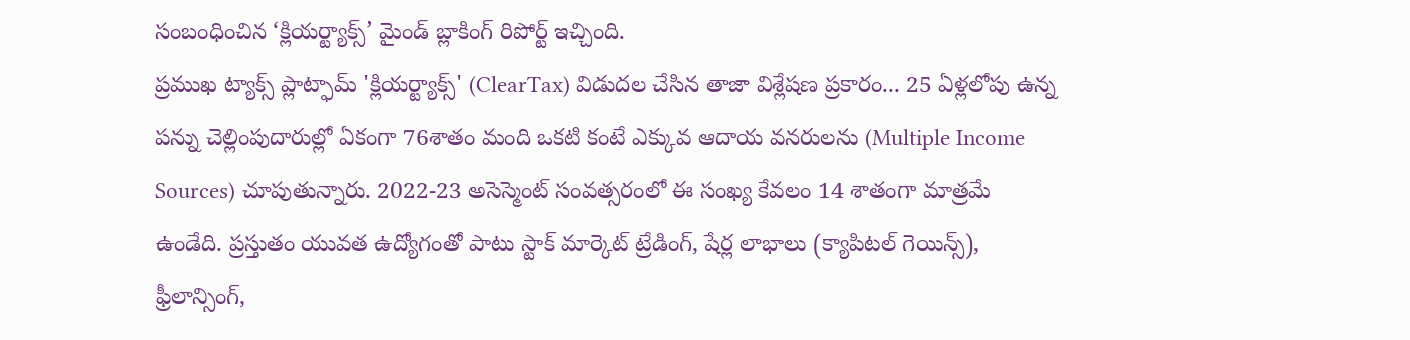సంబంధించిన ‘క్లియర్ట్యాక్స్’ మైండ్ బ్లాకింగ్ రిపోర్ట్ ఇచ్చింది.
ప్రముఖ ట్యాక్స్ ప్లాట్ఫామ్ 'క్లియర్ట్యాక్స్' (ClearTax) విడుదల చేసిన తాజా విశ్లేషణ ప్రకారం... 25 ఏళ్లలోపు ఉన్న పన్ను చెల్లింపుదారుల్లో ఏకంగా 76శాతం మంది ఒకటి కంటే ఎక్కువ ఆదాయ వనరులను (Multiple Income Sources) చూపుతున్నారు. 2022-23 అసెస్మెంట్ సంవత్సరంలో ఈ సంఖ్య కేవలం 14 శాతంగా మాత్రమే ఉండేది. ప్రస్తుతం యువత ఉద్యోగంతో పాటు స్టాక్ మార్కెట్ ట్రేడింగ్, షేర్ల లాభాలు (క్యాపిటల్ గెయిన్స్), ఫ్రీలాన్సింగ్,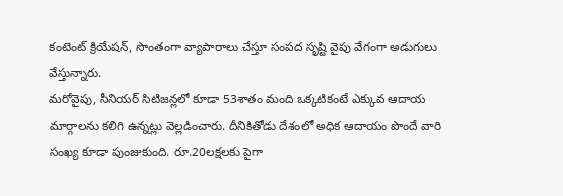కంటెంట్ క్రియేషన్, సొంతంగా వ్యాపారాలు చేస్తూ సంపద సృష్టి వైపు వేగంగా అడుగులు వేస్తున్నారు.
మరోవైపు, సీనియర్ సిటిజన్లలో కూడా 53శాతం మంది ఒక్కటికంటే ఎక్కువ ఆదాయ మార్గాలను కలిగి ఉన్నట్లు వెల్లడించారు. దీనికితోడు దేశంలో అధిక ఆదాయం పొందే వారి సంఖ్య కూడా పుంజుకుంది. రూ.20లక్షలకు పైగా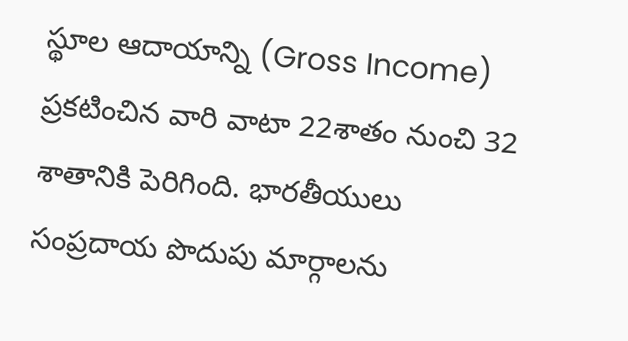స్థూల ఆదాయాన్ని (Gross Income) ప్రకటించిన వారి వాటా 22శాతం నుంచి 32 శాతానికి పెరిగింది. భారతీయులు సంప్రదాయ పొదుపు మార్గాలను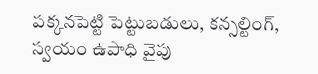పక్కనపెట్టి పెట్టుబడులు, కన్సల్టింగ్, స్వయం ఉపాధి వైపు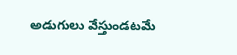అడుగులు వేస్తుండటమే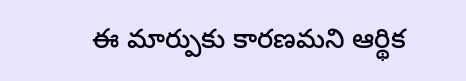ఈ మార్పుకు కారణమని ఆర్థిక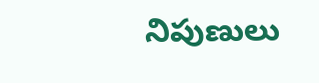నిపుణులు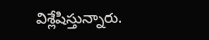విశ్లేషిస్తున్నారు.